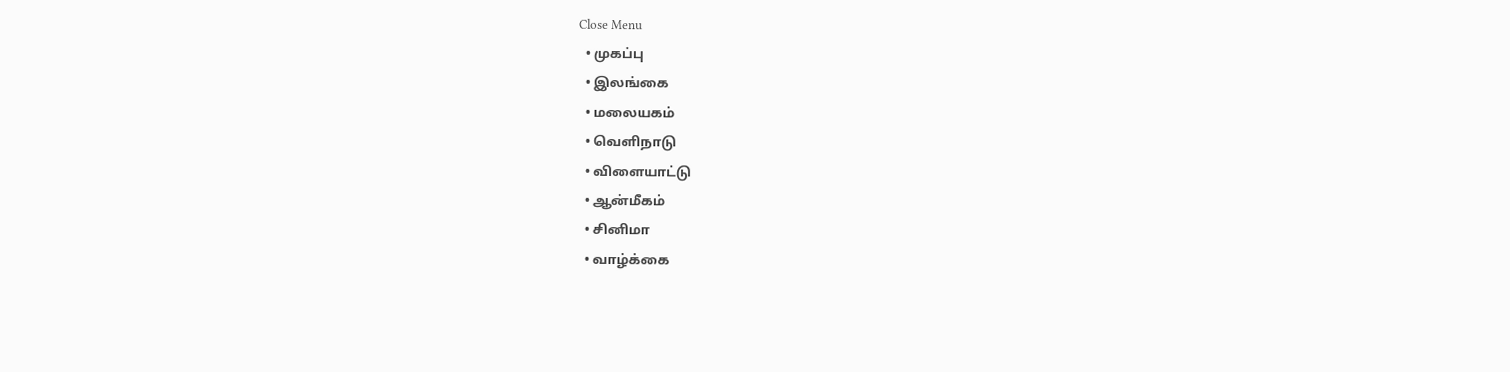Close Menu
  • முகப்பு
  • இலங்கை
  • மலையகம்
  • வெளிநாடு
  • விளையாட்டு
  • ஆன்மீகம்
  • சினிமா
  • வாழ்க்கை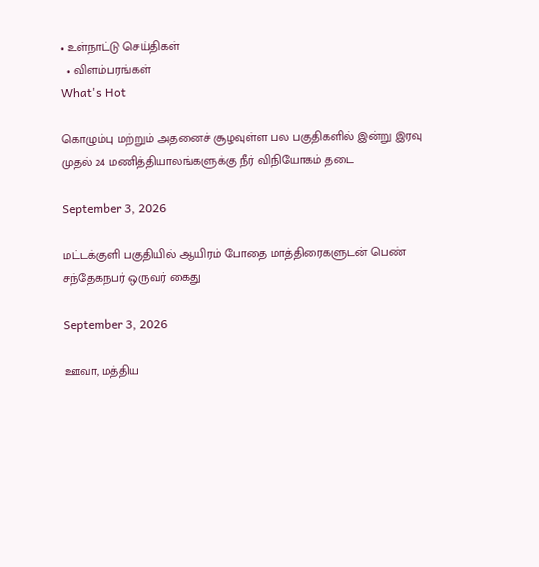• உள்நாட்டு செய்திகள்
  • விளம்பரங்கள்
What's Hot

கொழும்பு மற்றும் அதனைச் சூழவுள்ள பல பகுதிகளில் இன்று இரவு முதல் 24 மணித்தியாலங்களுக்கு நீர் விநியோகம் தடை

September 3, 2026

மட்டக்குளி பகுதியில் ஆயிரம் போதை மாத்திரைகளுடன் பெண் சந்தேகநபர் ஒருவர் கைது

September 3, 2026

ஊவா, மத்திய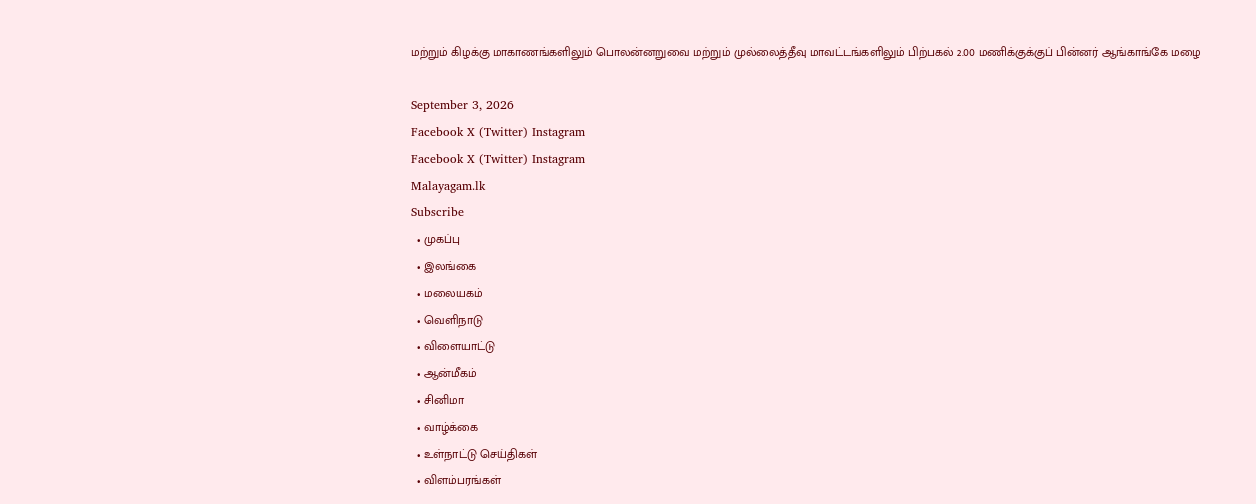மற்றும் கிழக்கு மாகாணங்களிலும் பொலன்னறுவை மற்றும் முல்லைத்தீவு மாவட்டங்களிலும் பிற்பகல் 2.00 மணிக்குக்குப் பின்னர் ஆங்காங்கே மழை

September 3, 2026
Facebook X (Twitter) Instagram
Facebook X (Twitter) Instagram
Malayagam.lk
Subscribe
  • முகப்பு
  • இலங்கை
  • மலையகம்
  • வெளிநாடு
  • விளையாட்டு
  • ஆன்மீகம்
  • சினிமா
  • வாழ்க்கை
  • உள்நாட்டு செய்திகள்
  • விளம்பரங்கள்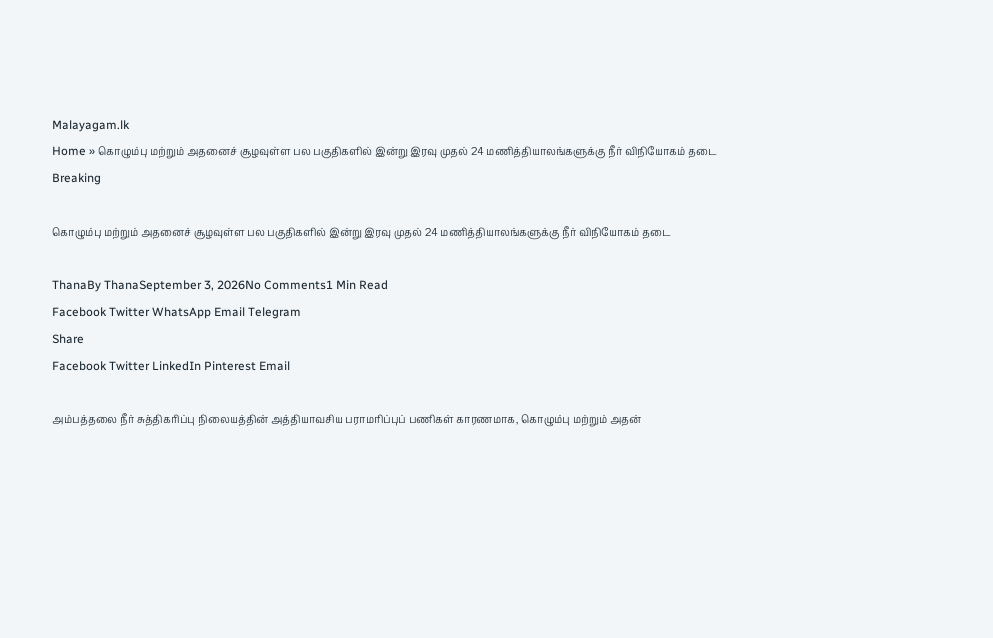Malayagam.lk
Home » கொழும்பு மற்றும் அதனைச் சூழவுள்ள பல பகுதிகளில் இன்று இரவு முதல் 24 மணித்தியாலங்களுக்கு நீர் விநியோகம் தடை
Breaking

கொழும்பு மற்றும் அதனைச் சூழவுள்ள பல பகுதிகளில் இன்று இரவு முதல் 24 மணித்தியாலங்களுக்கு நீர் விநியோகம் தடை

ThanaBy ThanaSeptember 3, 2026No Comments1 Min Read
Facebook Twitter WhatsApp Email Telegram
Share
Facebook Twitter LinkedIn Pinterest Email

அம்பத்தலை நீர் சுத்திகரிப்பு நிலையத்தின் அத்தியாவசிய பராமரிப்புப் பணிகள் காரணமாக, கொழும்பு மற்றும் அதன்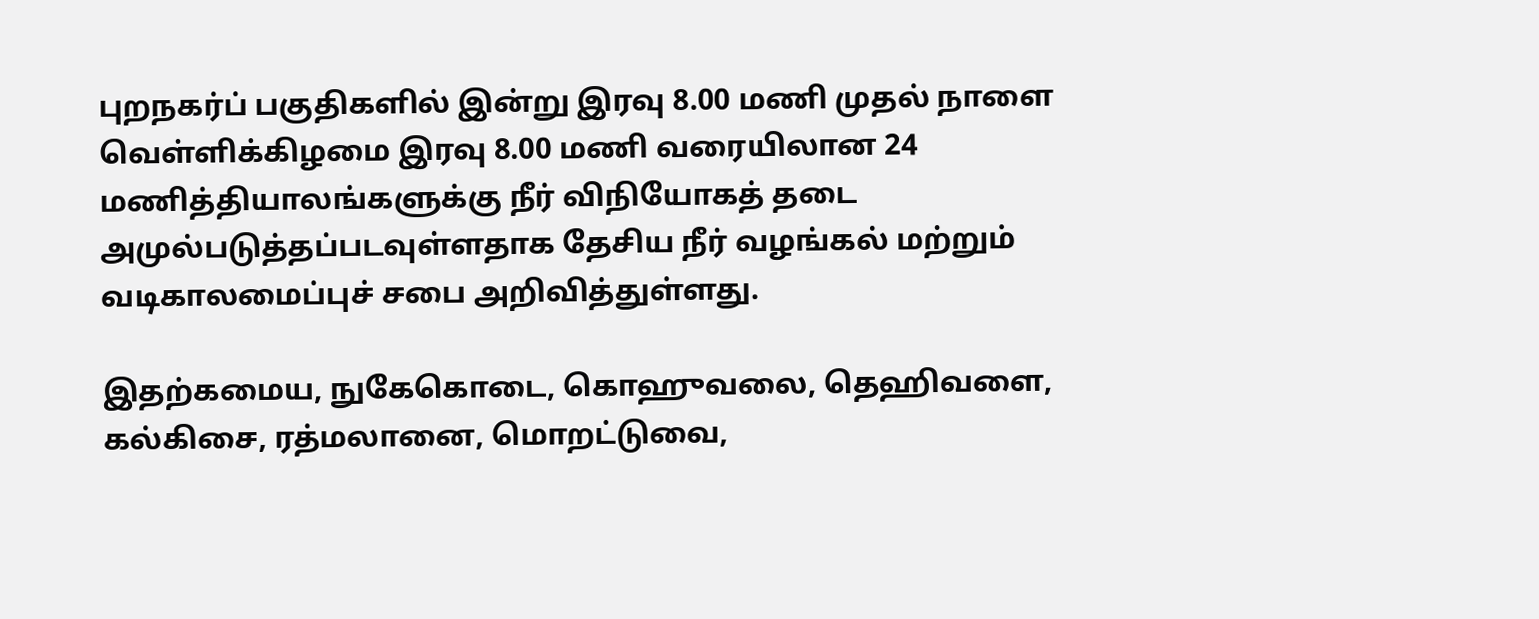புறநகர்ப் பகுதிகளில் இன்று இரவு 8.00 மணி முதல் நாளை வெள்ளிக்கிழமை இரவு 8.00 மணி வரையிலான 24 மணித்தியாலங்களுக்கு நீர் விநியோகத் தடை அமுல்படுத்தப்படவுள்ளதாக தேசிய நீர் வழங்கல் மற்றும் வடிகாலமைப்புச் சபை அறிவித்துள்ளது.

இதற்கமைய, நுகேகொடை, கொஹுவலை, தெஹிவளை, கல்கிசை, ரத்மலானை, மொறட்டுவை,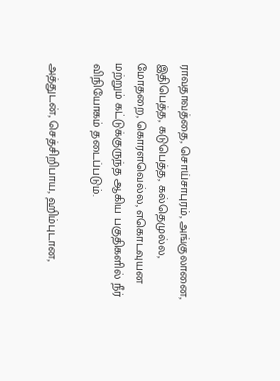ராவதாவத்தை, சொய்சாபுரம், அங்குலானை, இதிபெத்த, கடுபெத்த, கல்தெமுல்ல, மோதறை, கொரளவெல்ல, எகொடவுயன மற்றும் கட்டுக்குருந்த ஆகிய பகுதிகளில் நீர் விநியோகம் தடைப்படும்.

அத்துடன், செத்சிறிபாய, ஹிம்புடான,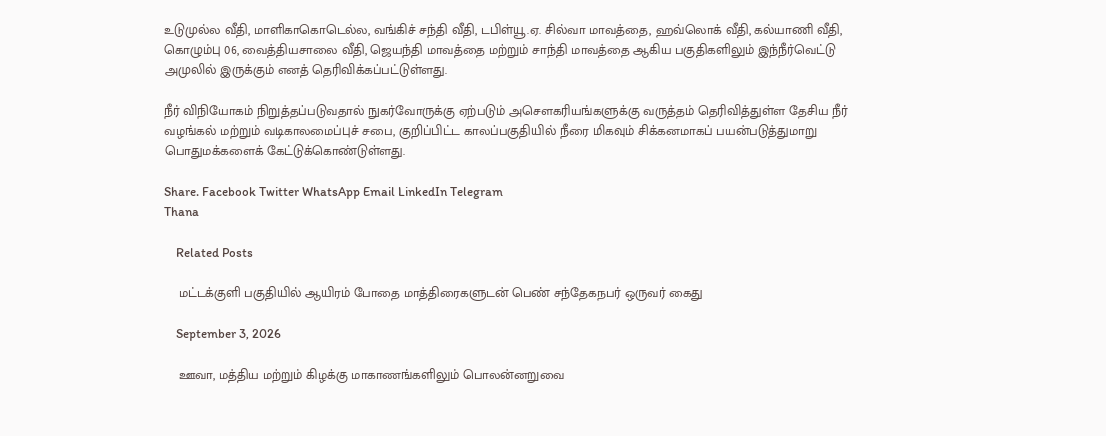உடுமுல்ல வீதி, மாளிகாகொடெல்ல, வங்கிச் சந்தி வீதி, டபிள்யூ.ஏ. சில்வா மாவத்தை, ஹவ்லொக் வீதி, கல்யாணி வீதி, கொழும்பு 06, வைத்தியசாலை வீதி, ஜெயந்தி மாவத்தை மற்றும் சாந்தி மாவத்தை ஆகிய பகுதிகளிலும் இந்நீர்வெட்டு அமுலில் இருக்கும் எனத் தெரிவிக்கப்பட்டுள்ளது.

நீர் விநியோகம் நிறுத்தப்படுவதால் நுகர்வோருக்கு ஏற்படும் அசௌகரியங்களுக்கு வருத்தம் தெரிவித்துள்ள தேசிய நீர் வழங்கல் மற்றும் வடிகாலமைப்புச் சபை, குறிப்பிட்ட காலப்பகுதியில் நீரை மிகவும் சிக்கனமாகப் பயன்படுத்துமாறு பொதுமக்களைக் கேட்டுக்கொண்டுள்ளது.

Share. Facebook Twitter WhatsApp Email LinkedIn Telegram
Thana

    Related Posts

    மட்டக்குளி பகுதியில் ஆயிரம் போதை மாத்திரைகளுடன் பெண் சந்தேகநபர் ஒருவர் கைது

    September 3, 2026

    ஊவா, மத்திய மற்றும் கிழக்கு மாகாணங்களிலும் பொலன்னறுவை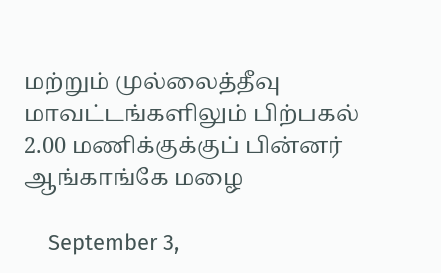மற்றும் முல்லைத்தீவு மாவட்டங்களிலும் பிற்பகல் 2.00 மணிக்குக்குப் பின்னர் ஆங்காங்கே மழை

    September 3,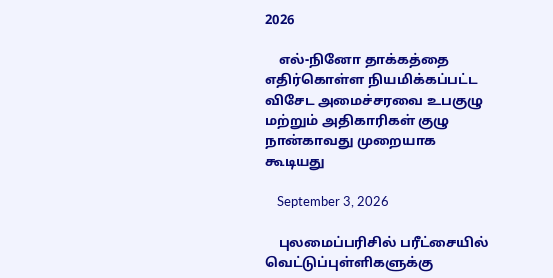2026

    எல்-நினோ தாக்கத்தை எதிர்கொள்ள நியமிக்கப்பட்ட விசேட அமைச்சரவை உபகுழு மற்றும் அதிகாரிகள் குழு நான்காவது முறையாக கூடியது

    September 3, 2026

    புலமைப்பரிசில் பரீட்சையில் வெட்டுப்புள்ளிகளுக்கு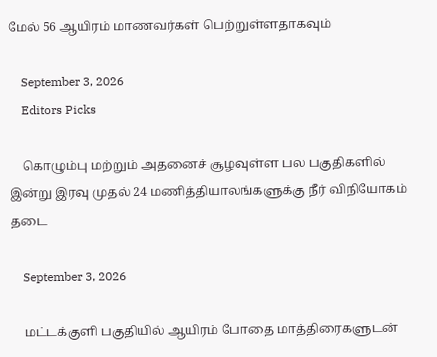மேல் 56 ஆயிரம் மாணவர்கள் பெற்றுள்ளதாகவும்

    September 3, 2026
    Editors Picks

    கொழும்பு மற்றும் அதனைச் சூழவுள்ள பல பகுதிகளில் இன்று இரவு முதல் 24 மணித்தியாலங்களுக்கு நீர் விநியோகம் தடை

    September 3, 2026

    மட்டக்குளி பகுதியில் ஆயிரம் போதை மாத்திரைகளுடன்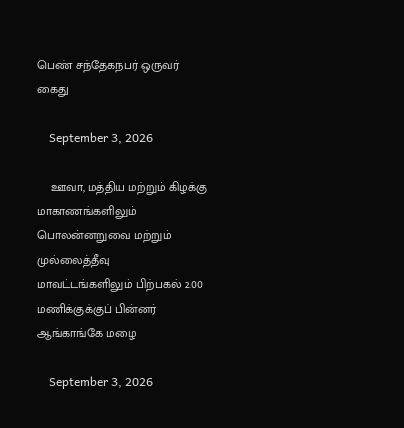பெண் சந்தேகநபர் ஒருவர் கைது

    September 3, 2026

    ஊவா, மத்திய மற்றும் கிழக்கு மாகாணங்களிலும் பொலன்னறுவை மற்றும் முல்லைத்தீவு மாவட்டங்களிலும் பிற்பகல் 2.00 மணிக்குக்குப் பின்னர் ஆங்காங்கே மழை

    September 3, 2026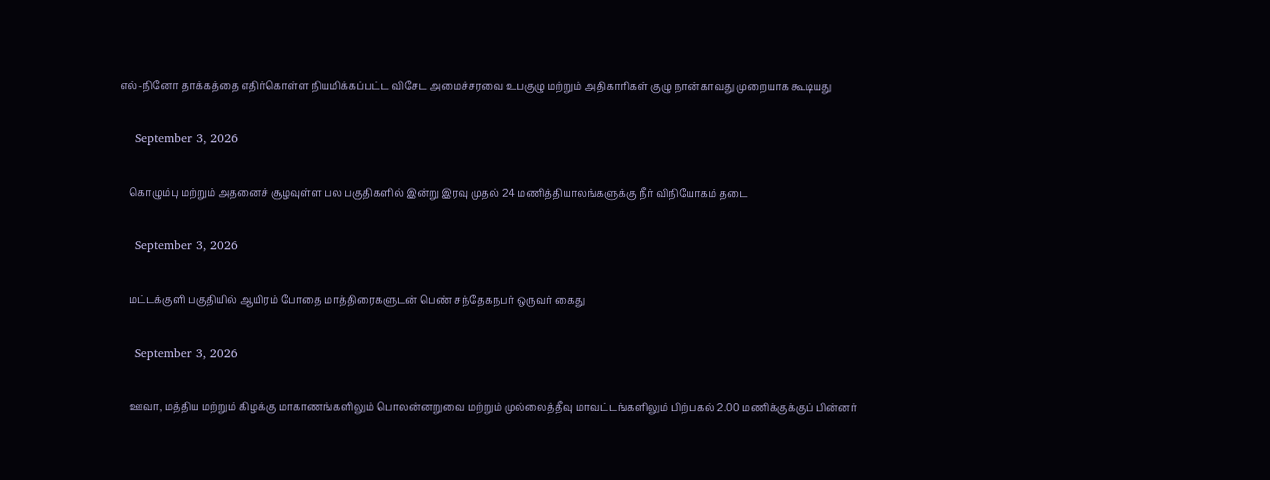எல்-நினோ தாக்கத்தை எதிர்கொள்ள நியமிக்கப்பட்ட விசேட அமைச்சரவை உபகுழு மற்றும் அதிகாரிகள் குழு நான்காவது முறையாக கூடியது

    September 3, 2026

    கொழும்பு மற்றும் அதனைச் சூழவுள்ள பல பகுதிகளில் இன்று இரவு முதல் 24 மணித்தியாலங்களுக்கு நீர் விநியோகம் தடை

    September 3, 2026

    மட்டக்குளி பகுதியில் ஆயிரம் போதை மாத்திரைகளுடன் பெண் சந்தேகநபர் ஒருவர் கைது

    September 3, 2026

    ஊவா, மத்திய மற்றும் கிழக்கு மாகாணங்களிலும் பொலன்னறுவை மற்றும் முல்லைத்தீவு மாவட்டங்களிலும் பிற்பகல் 2.00 மணிக்குக்குப் பின்னர்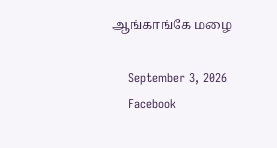ஆங்காங்கே மழை

    September 3, 2026
    Facebook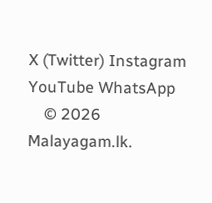X (Twitter) Instagram YouTube WhatsApp
    © 2026 Malayagam.lk.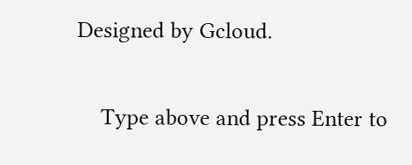Designed by Gcloud.

    Type above and press Enter to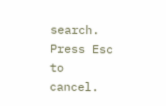search. Press Esc to cancel.